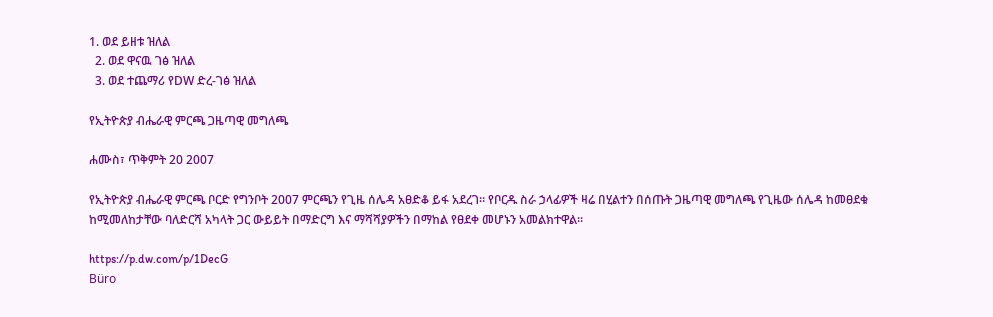1. ወደ ይዘቱ ዝለል
  2. ወደ ዋናዉ ገፅ ዝለል
  3. ወደ ተጨማሪ የDW ድረ-ገፅ ዝለል

የኢትዮጵያ ብሔራዊ ምርጫ ጋዜጣዊ መግለጫ

ሐሙስ፣ ጥቅምት 20 2007

የኢትዮጵያ ብሔራዊ ምርጫ ቦርድ የግንቦት 2007 ምርጫን የጊዜ ሰሌዳ አፀድቆ ይፋ አደረገ። የቦርዱ ስራ ኃላፊዎች ዛሬ በሂልተን በሰጡት ጋዜጣዊ መግለጫ የጊዜው ሰሌዳ ከመፀደቁ ከሚመለከታቸው ባለድርሻ አካላት ጋር ውይይት በማድርግ እና ማሻሻያዎችን በማከል የፀደቀ መሆኑን አመልክተዋል።

https://p.dw.com/p/1DecG
Büro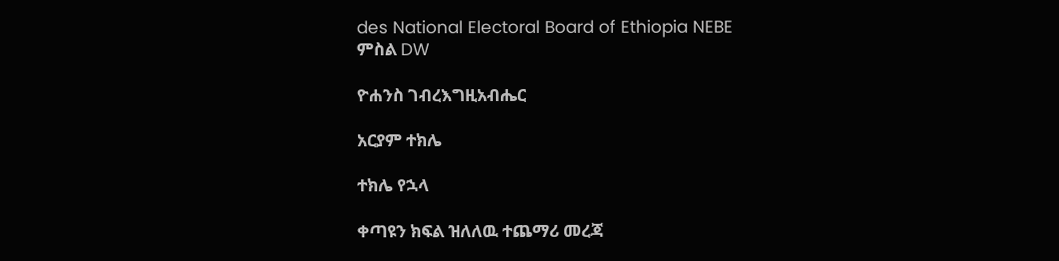des National Electoral Board of Ethiopia NEBE
ምስል DW

ዮሐንስ ገብረእግዚአብሔር

አርያም ተክሌ

ተክሌ የኋላ

ቀጣዩን ክፍል ዝለለዉ ተጨማሪ መረጃ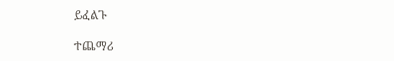ይፈልጉ

ተጨማሪ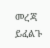መረጃ ይፈልጉ